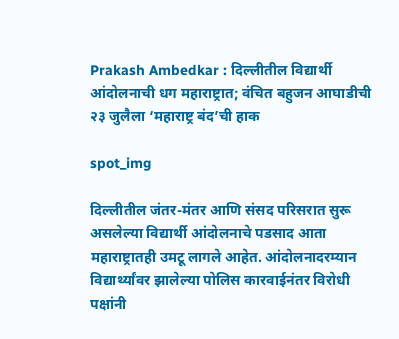Prakash Ambedkar : दिल्लीतील विद्यार्थी आंदोलनाची धग महाराष्ट्रात; वंचित बहुजन आघाडीची २३ जुलैला ‘महाराष्ट्र बंद’ची हाक

spot_img

दिल्लीतील जंतर-मंतर आणि संसद परिसरात सुरू असलेल्या विद्यार्थी आंदोलनाचे पडसाद आता महाराष्ट्रातही उमटू लागले आहेत. आंदोलनादरम्यान विद्यार्थ्यांवर झालेल्या पोलिस कारवाईनंतर विरोधी पक्षांनी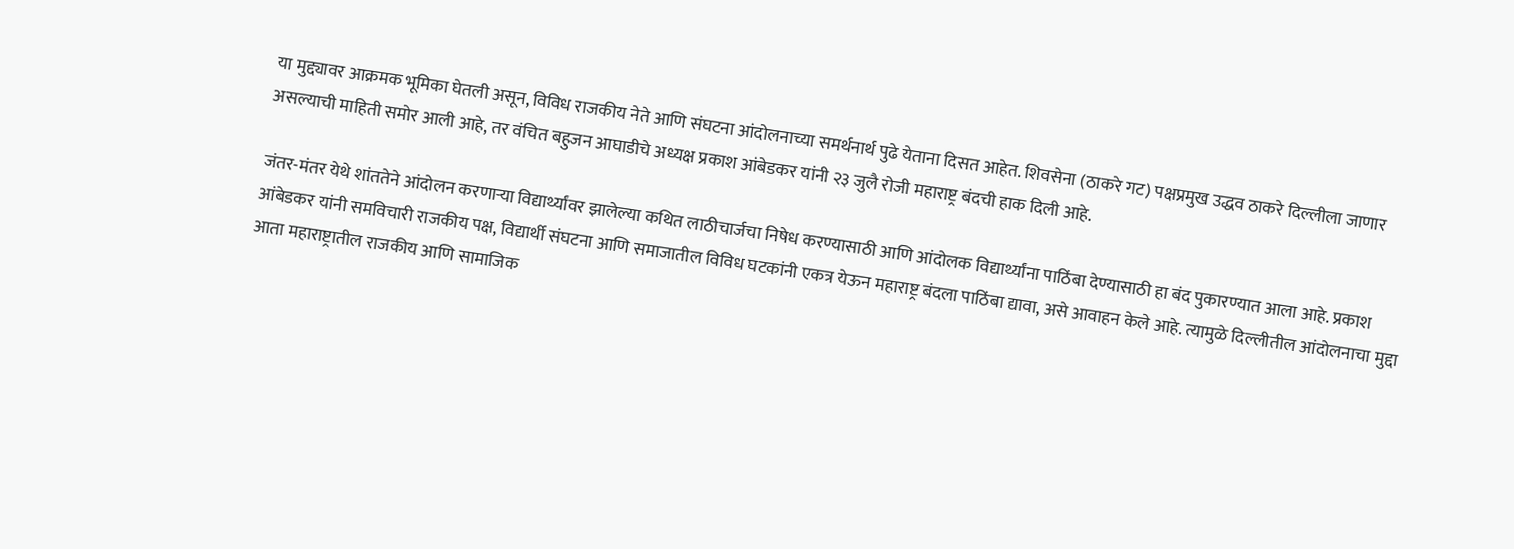या मुद्द्यावर आक्रमक भूमिका घेतली असून, विविध राजकीय नेते आणि संघटना आंदोलनाच्या समर्थनार्थ पुढे येताना दिसत आहेत. शिवसेना (ठाकरे गट) पक्षप्रमुख उद्धव ठाकरे दिल्लीला जाणार असल्याची माहिती समोर आली आहे, तर वंचित बहुजन आघाडीचे अध्यक्ष प्रकाश आंबेडकर यांनी २३ जुलै रोजी महाराष्ट्र बंदची हाक दिली आहे.

जंतर-मंतर येथे शांततेने आंदोलन करणाऱ्या विद्यार्थ्यांवर झालेल्या कथित लाठीचार्जचा निषेध करण्यासाठी आणि आंदोलक विद्यार्थ्यांना पाठिंबा देण्यासाठी हा बंद पुकारण्यात आला आहे. प्रकाश आंबेडकर यांनी समविचारी राजकीय पक्ष, विद्यार्थी संघटना आणि समाजातील विविध घटकांनी एकत्र येऊन महाराष्ट्र बंदला पाठिंबा द्यावा, असे आवाहन केले आहे. त्यामुळे दिल्लीतील आंदोलनाचा मुद्दा आता महाराष्ट्रातील राजकीय आणि सामाजिक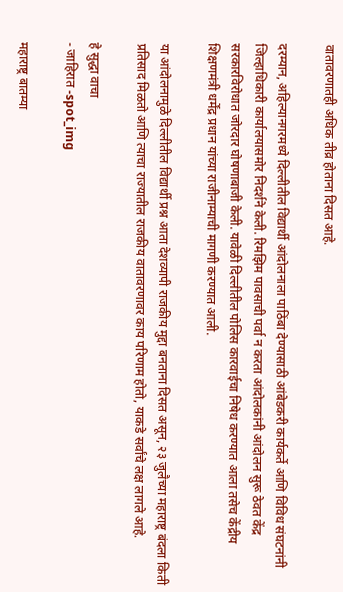वातावरणातही अधिक तीव्र होताना दिसत आहे.

दरम्यान, अहिल्यानगरमध्ये दिल्लीतील विद्यार्थी आंदोलनाला पाठिंबा देण्यासाठी आंबेडकरी कार्यकर्ते आणि विविध संघटनांनी जिल्हाधिकारी कार्यालयासमोर निदर्शने केली. रिमझिम पावसाची पर्वा न करता आंदोलकांनी आंदोलन सुरू ठेवत केंद्र सरकारविरोधात जोरदार घोषणाबाजी केली. यावेळी दिल्लीतील पोलिस कारवाईचा निषेध करण्यात आला तसेच केंद्रीय शिक्षणमंत्री धर्मेंद्र प्रधान यांच्या राजीनाम्याची मागणी करण्यात आली.

या आंदोलनामुळे दिल्लीतील विद्यार्थी प्रश्न आता देशव्यापी राजकीय मुद्दा बनताना दिसत असून, २३ जुलैच्या महाराष्ट्र बंदला किती प्रतिसाद मिळतो आणि त्याचा राज्यातील राजकीय वातावरणावर काय परिणाम होतो, याकडे सर्वांचे लक्ष लागले आहे.

हे सुद्धा वाचा
- जाहिरात -spot_img

महाराष्ट्र बातम्या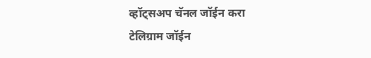व्हॉट्सअप चॅनल जॉईन करा
टेलिग्राम जॉईन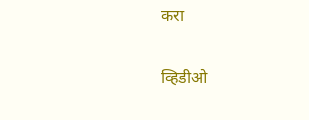करा

व्हिडीओ